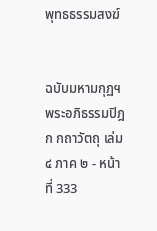พุทธธรรมสงฆ์


ฉบับมหามกุฏฯ
พระอภิธรรมปิฎก กถาวัตถุ เล่ม ๔ ภาค ๒ - หน้าที่ 333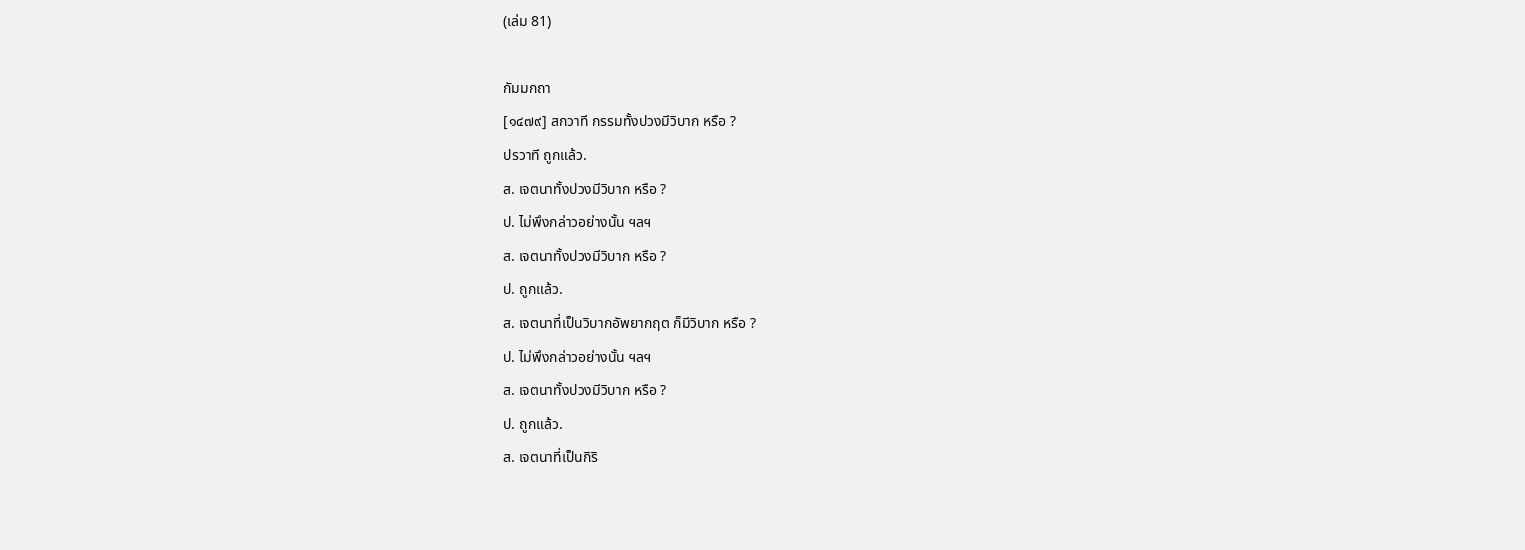(เล่ม 81)

กัมมกถา
[๑๔๗๙] สกวาที กรรมทั้งปวงมีวิบาก หรือ ?
ปรวาที ถูกแล้ว.
ส. เจตนาทั้งปวงมีวิบาก หรือ ?
ป. ไม่พึงกล่าวอย่างนั้น ฯลฯ
ส. เจตนาทั้งปวงมีวิบาก หรือ ?
ป. ถูกแล้ว.
ส. เจตนาที่เป็นวิบากอัพยากฤต ก็มีวิบาก หรือ ?
ป. ไม่พึงกล่าวอย่างนั้น ฯลฯ
ส. เจตนาทั้งปวงมีวิบาก หรือ ?
ป. ถูกแล้ว.
ส. เจตนาที่เป็นกิริ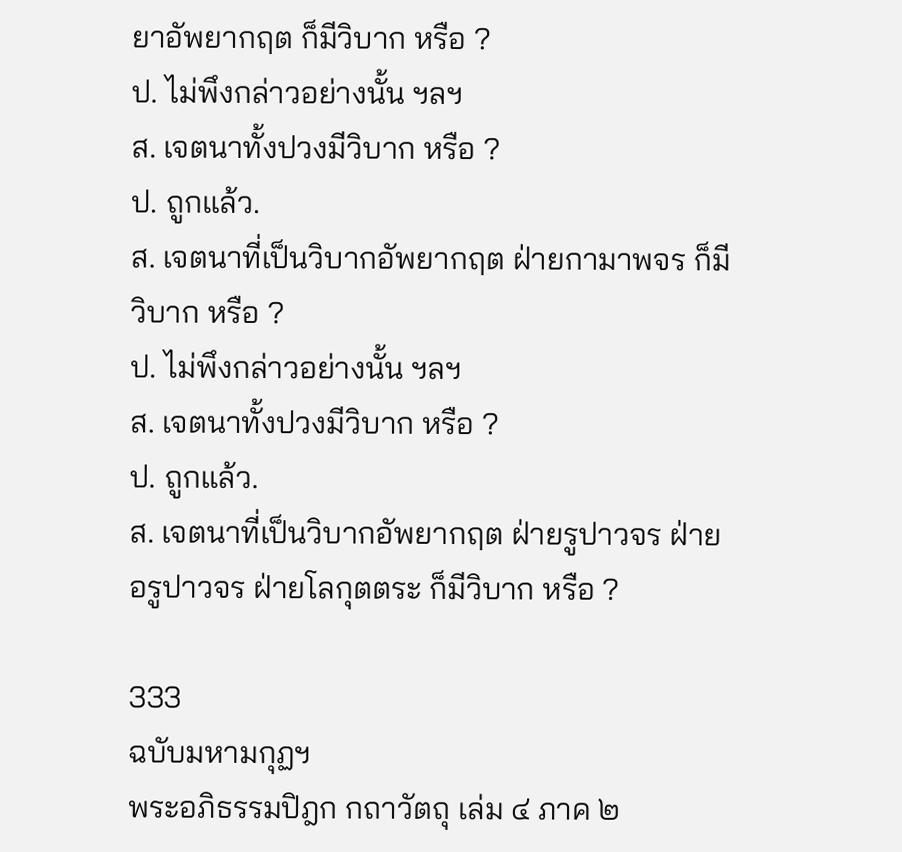ยาอัพยากฤต ก็มีวิบาก หรือ ?
ป. ไม่พึงกล่าวอย่างนั้น ฯลฯ
ส. เจตนาทั้งปวงมีวิบาก หรือ ?
ป. ถูกแล้ว.
ส. เจตนาที่เป็นวิบากอัพยากฤต ฝ่ายกามาพจร ก็มี
วิบาก หรือ ?
ป. ไม่พึงกล่าวอย่างนั้น ฯลฯ
ส. เจตนาทั้งปวงมีวิบาก หรือ ?
ป. ถูกแล้ว.
ส. เจตนาที่เป็นวิบากอัพยากฤต ฝ่ายรูปาวจร ฝ่าย
อรูปาวจร ฝ่ายโลกุตตระ ก็มีวิบาก หรือ ?

333
ฉบับมหามกุฏฯ
พระอภิธรรมปิฎก กถาวัตถุ เล่ม ๔ ภาค ๒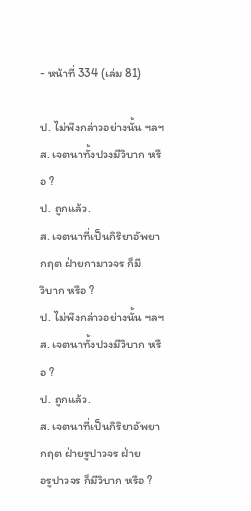- หน้าที่ 334 (เล่ม 81)

ป. ไม่พึงกล่าวอย่างนั้น ฯลฯ
ส. เจตนาทั้งปวงมีวิบาก หรือ ?
ป. ถูกแล้ว.
ส. เจตนาที่เป็นกิริยาอัพยากฤต ฝ่ายกามาวจร ก็มี
วิบาก หรือ ?
ป. ไม่พึงกล่าวอย่างนั้น ฯลฯ
ส. เจตนาทั้งปวงมีวิบาก หรือ ?
ป. ถูกแล้ว.
ส. เจตนาที่เป็นกิริยาอัพยากฤต ฝ่ายรูปาวจร ฝ่าย
อรูปาวจร ก็มีวิบาก หรือ ?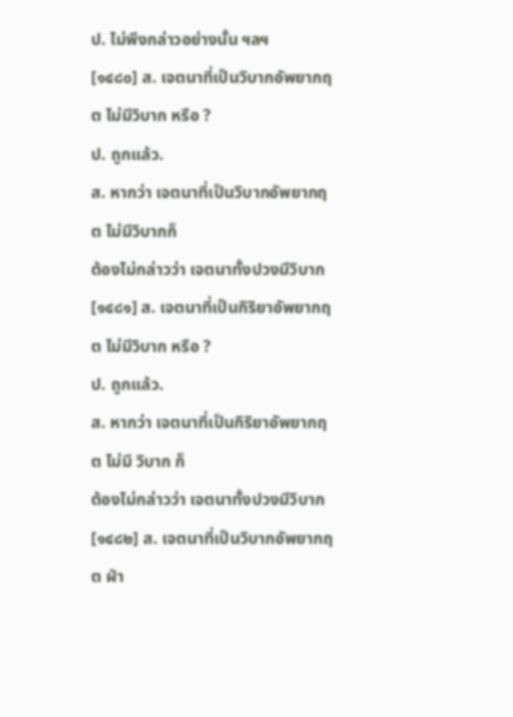ป. ไม่พึงกล่าวอย่างนั้น ฯลฯ
[๑๔๘๐] ส. เจตนาที่เป็นวิบากอัพยากฤต ไม่มีวิบาก หรือ ?
ป. ถูกแล้ว.
ส. หากว่า เจตนาที่เป็นวิบากอัพยากฤต ไม่มีวิบากก็
ต้องไม่กล่าวว่า เจตนาทั้งปวงมีวิบาก
[๑๔๘๑] ส. เจตนาที่เป็นกิริยาอัพยากฤต ไม่มีวิบาก หรือ ?
ป. ถูกแล้ว.
ส. หากว่า เจตนาที่เป็นกิริยาอัพยากฤต ไม่มี วิบาก ก็
ต้องไม่กล่าวว่า เจตนาทั้งปวงมีวิบาก
[๑๔๘๒] ส. เจตนาที่เป็นวิบากอัพยากฤต ฝ่า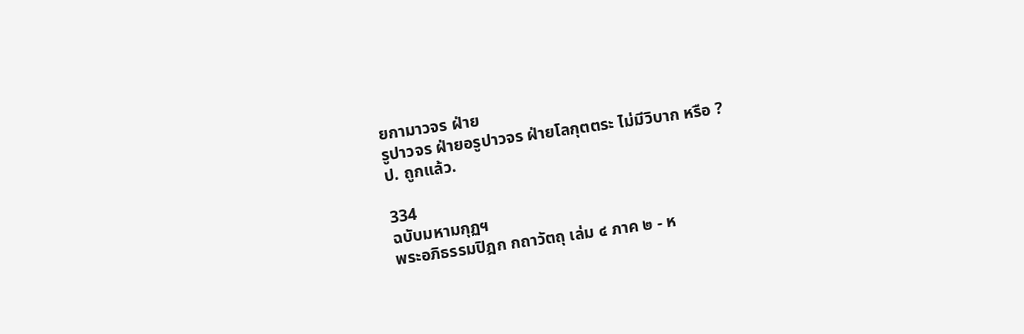ยกามาวจร ฝ่าย
รูปาวจร ฝ่ายอรูปาวจร ฝ่ายโลกุตตระ ไม่มีวิบาก หรือ ?
ป. ถูกแล้ว.

334
ฉบับมหามกุฏฯ
พระอภิธรรมปิฎก กถาวัตถุ เล่ม ๔ ภาค ๒ - ห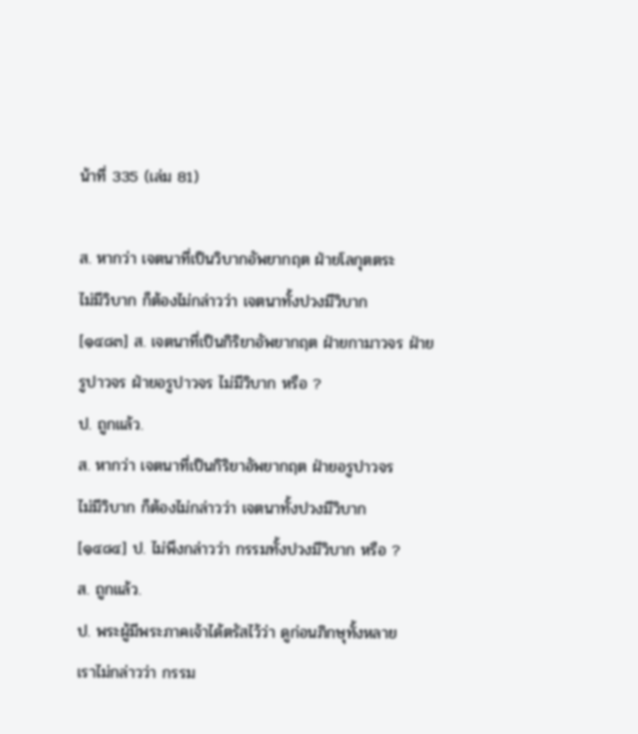น้าที่ 335 (เล่ม 81)

ส. หากว่า เจตนาที่เป็นวิบากอัพยากฤต ฝ่ายโลกุตตระ
ไม่มีวิบาก ก็ต้องไม่กล่าวว่า เจตนาทั้งปวงมีวิบาก
[๑๔๘๓] ส. เจตนาที่เป็นกิริยาอัพยากฤต ฝ่ายกามาวจร ฝ่าย
รูปาวจร ฝ่ายอรูปาวจร ไม่มีวิบาก หรือ ?
ป. ถูกแล้ว.
ส. หากว่า เจตนาที่เป็นกิริยาอัพยากฤต ฝ่ายอรูปาวจร
ไม่มีวิบาก ก็ต้องไม่กล่าวว่า เจตนาทั้งปวงมีวิบาก
[๑๔๘๔] ป. ไม่พึงกล่าวว่า กรรมทั้งปวงมีวิบาก หรือ ?
ส. ถูกแล้ว.
ป. พระผู้มีพระภาคเจ้าได้ตรัสไว้ว่า ดูก่อนภิกษุทั้งหลาย
เราไม่กล่าวว่า กรรม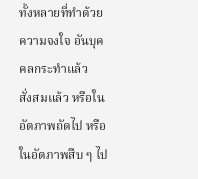ทั้งหลายที่ทำด้วยความจงใจ อันบุคคลกระทำแล้ว
สั่งสมแล้ว หรือในอัตภาพถัดไป หรือในอัตภาพสืบ ๆ ไป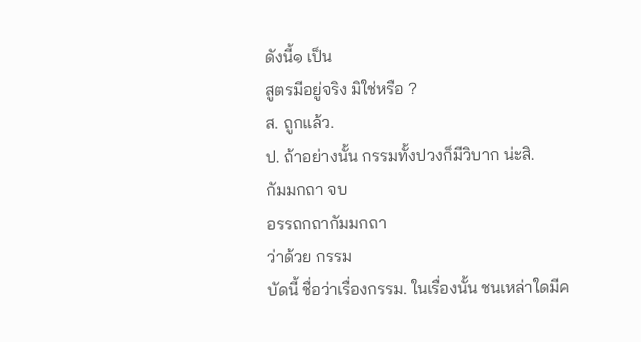ดังนี้๑ เป็น
สูตรมีอยู่จริง มิใช่หรือ ?
ส. ถูกแล้ว.
ป. ถ้าอย่างนั้น กรรมทั้งปวงก็มีวิบาก น่ะสิ.
กัมมกถา จบ
อรรถกถากัมมกถา
ว่าด้วย กรรม
บัดนี้ ชื่อว่าเรื่องกรรม. ในเรื่องนั้น ชนเหล่าใดมีค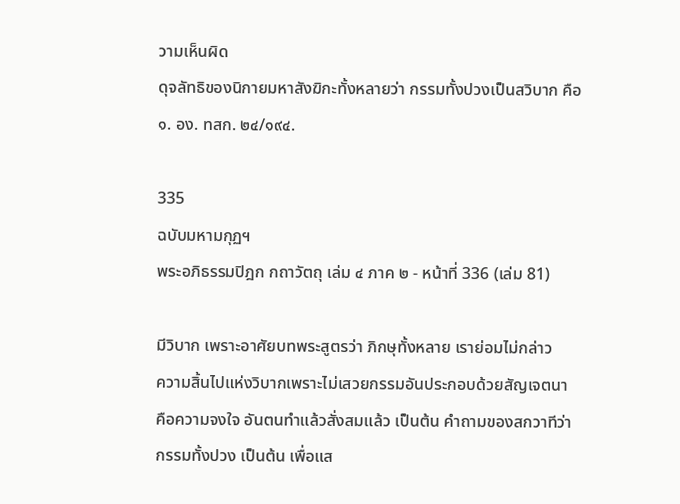วามเห็นผิด
ดุจลัทธิของนิกายมหาสังฆิกะทั้งหลายว่า กรรมทั้งปวงเป็นสวิบาก คือ
๑. อง. ทสก. ๒๔/๑๙๔.

335
ฉบับมหามกุฏฯ
พระอภิธรรมปิฎก กถาวัตถุ เล่ม ๔ ภาค ๒ - หน้าที่ 336 (เล่ม 81)

มีวิบาก เพราะอาศัยบทพระสูตรว่า ภิกษุทั้งหลาย เราย่อมไม่กล่าว
ความสิ้นไปแห่งวิบากเพราะไม่เสวยกรรมอันประกอบด้วยสัญเจตนา
คือความจงใจ อันตนทำแล้วสั่งสมแล้ว เป็นต้น คำถามของสกวาทีว่า
กรรมทั้งปวง เป็นต้น เพื่อแส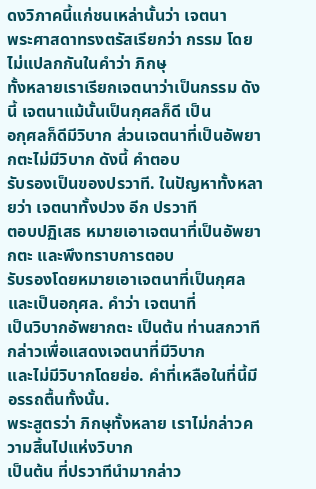ดงวิภาคนี้แก่ชนเหล่านั้นว่า เจตนา
พระศาสดาทรงตรัสเรียกว่า กรรม โดยไม่แปลกกันในคำว่า ภิกษุ
ทั้งหลายเราเรียกเจตนาว่าเป็นกรรม ดังนี้ เจตนาแม้นั้นเป็นกุศลก็ดี เป็น
อกุศลก็ดีมีวิบาก ส่วนเจตนาที่เป็นอัพยากตะไม่มีวิบาก ดังนี้ คำตอบ
รับรองเป็นของปรวาที. ในปัญหาทั้งหลายว่า เจตนาทั้งปวง อีก ปรวาที
ตอบปฏิเสธ หมายเอาเจตนาที่เป็นอัพยากตะ และพึงทราบการตอบ
รับรองโดยหมายเอาเจตนาที่เป็นกุศลและเป็นอกุศล. คำว่า เจตนาที่
เป็นวิบากอัพยากตะ เป็นต้น ท่านสกวาทีกล่าวเพื่อแสดงเจตนาที่มีวิบาก
และไม่มีวิบากโดยย่อ. คำที่เหลือในที่นี้มีอรรถตื้นทั้งนั้น.
พระสูตรว่า ภิกษุทั้งหลาย เราไม่กล่าวความสิ้นไปแห่งวิบาก
เป็นต้น ที่ปรวาทีนำมากล่าว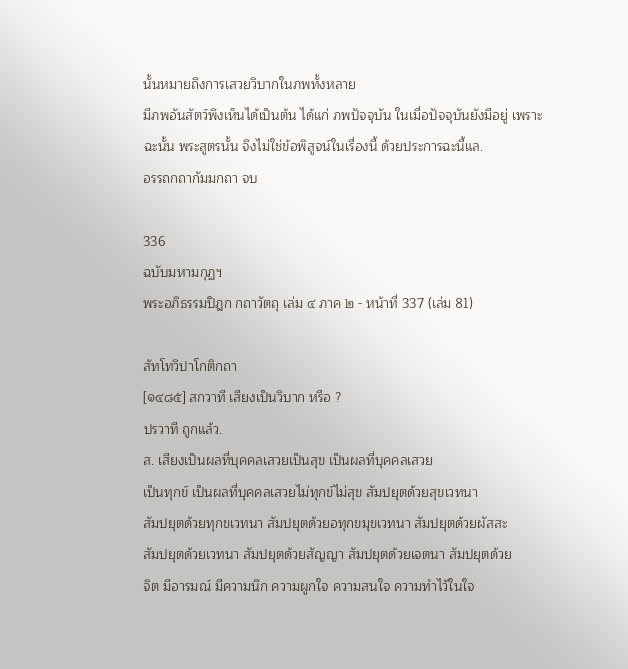นั้นหมายถึงการเสวยวิบากในภพทั้งหลาย
มีภพอันสัตว์พึงเห็นได้เป็นต้น ได้แก่ ภพปัจจุบัน ในเมื่อปัจจุบันยังมีอยู่ เพราะ
ฉะนั้น พระสูตรนั้น จึงไม่ใช่ข้อพิสูจน์ในเรื่องนี้ ด้วยประการฉะนี้แล.
อรรถกถากัมมกถา จบ

336
ฉบับมหามกุฏฯ
พระอภิธรรมปิฎก กถาวัตถุ เล่ม ๔ ภาค ๒ - หน้าที่ 337 (เล่ม 81)

สัทโทวิปาโกติกถา
[๑๔๘๕] สกวาที เสียงเป็นวิบาก หรือ ?
ปรวาที ถูกแล้ว.
ส. เสียงเป็นผลที่บุคคลเสวยเป็นสุข เป็นผลที่บุคคลเสวย
เป็นทุกข์ เป็นผลที่บุคคลเสวยไม่ทุกข์ไม่สุข สัมปยุตด้วยสุขเวทนา
สัมปยุตด้วยทุกขเวทนา สัมปยุตด้วยอทุกขมุขเวทนา สัมปยุตด้วยผัสสะ
สัมปยุตด้วยเวทนา สัมปยุตด้วยสัญญา สัมปยุตด้วยเจตนา สัมปยุตด้วย
จิต มีอารมณ์ มีความนึก ความผูกใจ ความสนใจ ความทำไว้ในใจ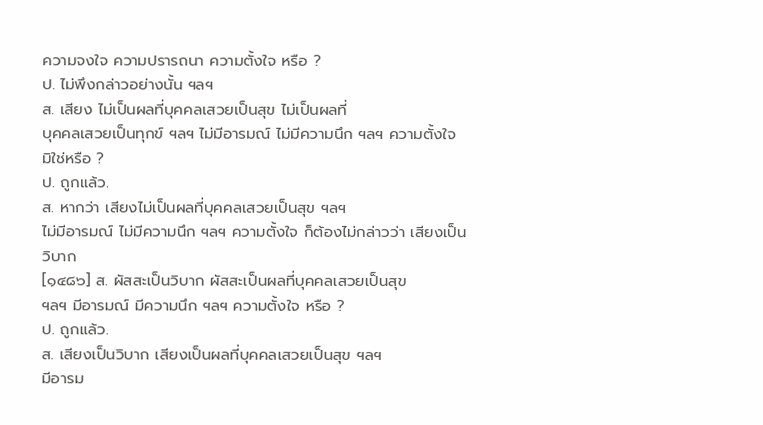ความจงใจ ความปรารถนา ความตั้งใจ หรือ ?
ป. ไม่พึงกล่าวอย่างนั้น ฯลฯ
ส. เสียง ไม่เป็นผลที่บุคคลเสวยเป็นสุข ไม่เป็นผลที่
บุคคลเสวยเป็นทุกข์ ฯลฯ ไม่มีอารมณ์ ไม่มีความนึก ฯลฯ ความตั้งใจ
มิใช่หรือ ?
ป. ถูกแล้ว.
ส. หากว่า เสียงไม่เป็นผลที่บุคคลเสวยเป็นสุข ฯลฯ
ไม่มีอารมณ์ ไม่มีความนึก ฯลฯ ความตั้งใจ ก็ต้องไม่กล่าวว่า เสียงเป็น
วิบาก
[๑๔๘๖] ส. ผัสสะเป็นวิบาก ผัสสะเป็นผลที่บุคคลเสวยเป็นสุข
ฯลฯ มีอารมณ์ มีความนึก ฯลฯ ความตั้งใจ หรือ ?
ป. ถูกแล้ว.
ส. เสียงเป็นวิบาก เสียงเป็นผลที่บุคคลเสวยเป็นสุข ฯลฯ
มีอารม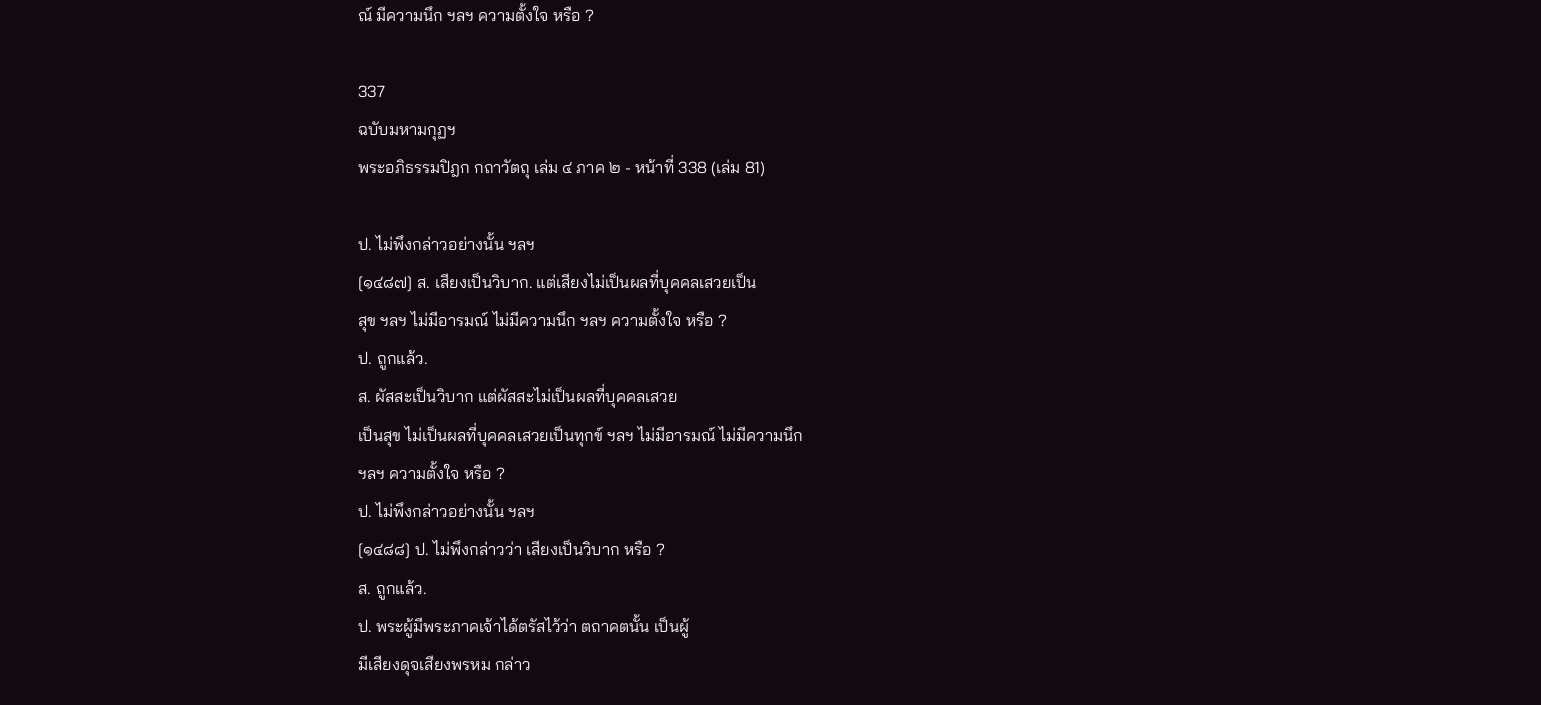ณ์ มีความนึก ฯลฯ ความตั้งใจ หรือ ?

337
ฉบับมหามกุฏฯ
พระอภิธรรมปิฎก กถาวัตถุ เล่ม ๔ ภาค ๒ - หน้าที่ 338 (เล่ม 81)

ป. ไม่พึงกล่าวอย่างนั้น ฯลฯ
[๑๔๘๗] ส. เสียงเป็นวิบาก. แต่เสียงไม่เป็นผลที่บุคคลเสวยเป็น
สุข ฯลฯ ไม่มีอารมณ์ ไม่มีความนึก ฯลฯ ความตั้งใจ หรือ ?
ป. ถูกแล้ว.
ส. ผัสสะเป็นวิบาก แต่ผัสสะไม่เป็นผลที่บุคคลเสวย
เป็นสุข ไม่เป็นผลที่บุคคลเสวยเป็นทุกข์ ฯลฯ ไม่มีอารมณ์ ไม่มีความนึก
ฯลฯ ความตั้งใจ หรือ ?
ป. ไม่พึงกล่าวอย่างนั้น ฯลฯ
[๑๔๘๘] ป. ไม่พึงกล่าวว่า เสียงเป็นวิบาก หรือ ?
ส. ถูกแล้ว.
ป. พระผู้มีพระภาคเจ้าได้ตรัสไว้ว่า ตถาคตนั้น เป็นผู้
มีเสียงดุจเสียงพรหม กล่าว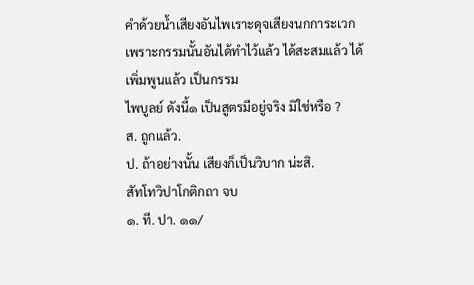คำด้วยน้ำเสียงอันไพเราะดุจเสียงนกการะเวก
เพราะกรรมนั้นอันได้ทำไว้แล้ว ได้สะสมแล้ว ได้เพิ่มพูนแล้ว เป็นกรรม
ไพบูลย์ ดังนี้๑ เป็นสูตรมีอยู่จริง มิใช่หรือ ?
ส. ถูกแล้ว.
ป. ถ้าอย่างนั้น เสียงก็เป็นวิบาก น่ะสิ.
สัทโทวิปาโกติกถา จบ
๑. ที. ปา. ๑๑/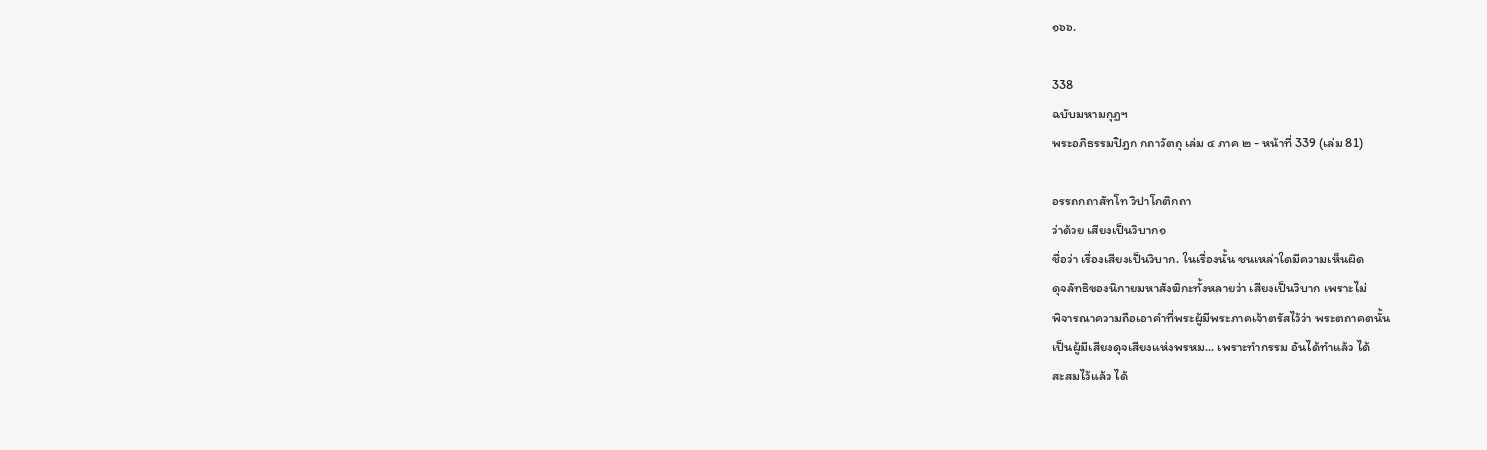๑๖๖.

338
ฉบับมหามกุฏฯ
พระอภิธรรมปิฎก กถาวัตถุ เล่ม ๔ ภาค ๒ - หน้าที่ 339 (เล่ม 81)

อรรถกถาสัทโท วิปาโกติกถา
ว่าด้วย เสียงเป็นวิบาก๑
ชื่อว่า เรื่องเสียงเป็นวิบาก. ในเรื่องนั้น ชนเหล่าใดมีความเห็นผิด
ดุจลัทธิของนิกายมหาสังฆิกะทั้งหลายว่า เสียงเป็นวิบาก เพราะไม่
พิจารณาความถือเอาคำที่พระผู้มีพระภาคเจ้าตรัสไว้ว่า พระตถาคตนั้น
เป็นผู้มีเสียงดุจเสียงแห่งพรหม... เพราะทำกรรม อันได้ทำแล้ว ได้
สะสมไว้แล้ว ได้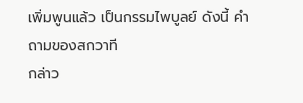เพิ่มพูนแล้ว เป็นกรรมไพบูลย์ ดังนี้ คำถามของสกวาที
กล่าว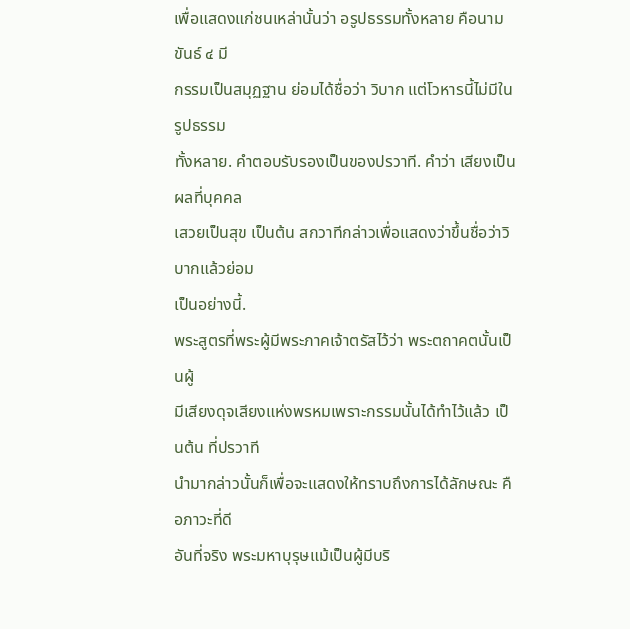เพื่อแสดงแก่ชนเหล่านั้นว่า อรูปธรรมทั้งหลาย คือนามขันธ์ ๔ มี
กรรมเป็นสมุฏฐาน ย่อมได้ชื่อว่า วิบาก แต่โวหารนี้ไม่มีในรูปธรรม
ทั้งหลาย. คำตอบรับรองเป็นของปรวาที. คำว่า เสียงเป็นผลที่บุคคล
เสวยเป็นสุข เป็นต้น สกวาทีกล่าวเพื่อแสดงว่าขึ้นชื่อว่าวิบากแล้วย่อม
เป็นอย่างนี้.
พระสูตรที่พระผู้มีพระภาคเจ้าตรัสไว้ว่า พระตถาคตนั้นเป็นผู้
มีเสียงดุจเสียงแห่งพรหมเพราะกรรมนั้นได้ทำไว้แล้ว เป็นต้น ที่ปรวาที
นำมากล่าวนั้นก็เพื่อจะแสดงให้ทราบถึงการได้ลักษณะ คือภาวะที่ดี
อันที่จริง พระมหาบุรุษแม้เป็นผู้มีบริ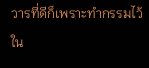วารที่ดีก็เพราะทำกรรมไว้ใน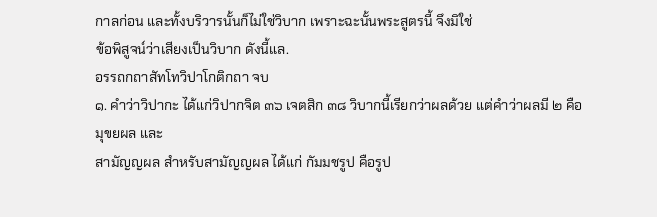กาลก่อน และทั้งบริวารนั้นก็ไม่ใช่วิบาก เพราะฉะนั้นพระสูตรนี้ จึงมิใช่
ข้อพิสูจน์ว่าเสียงเป็นวิบาก ดังนี้แล.
อรรถกถาสัทโทวิปาโกติกถา จบ
๑. คำว่าวิปากะ ได้แก่วิปากจิต ๓๖ เจตสิก ๓๘ วิบากนี้เรียกว่าผลด้วย แต่คำว่าผลมี ๒ คือ
มุขยผล และ
สามัญญผล สำหรับสามัญญผล ได้แก่ กัมมชรูป คือรูป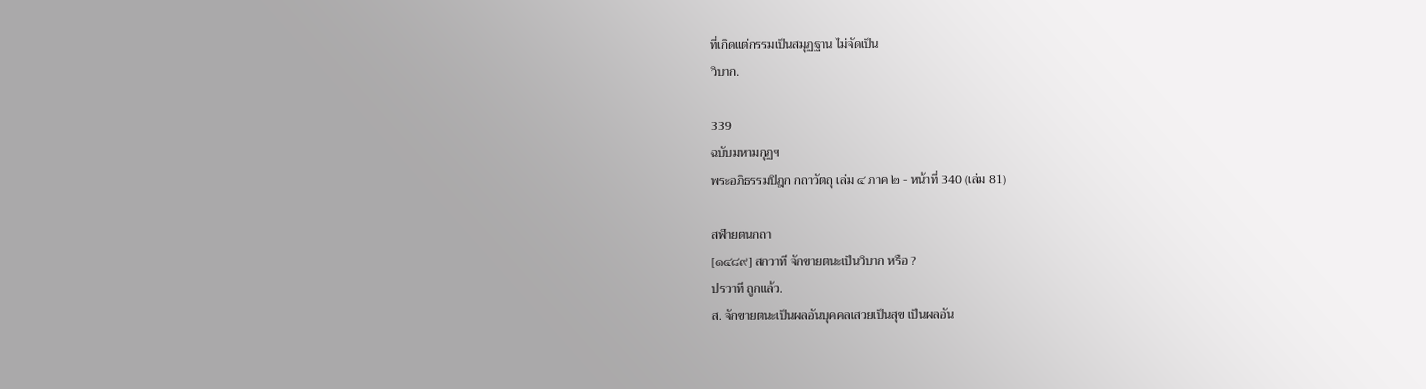ที่เกิดแต่กรรมเป็นสมุฏฐาน ไม่จัดเป็น
วิบาก.

339
ฉบับมหามกุฏฯ
พระอภิธรรมปิฎก กถาวัตถุ เล่ม ๔ ภาค ๒ - หน้าที่ 340 (เล่ม 81)

สฬายตนกถา
[๑๔๘๙] สกวาที จักขายตนะเป็นวิบาก หรือ ?
ปรวาที ถูกแล้ว.
ส. จักขายตนะเป็นผลอันบุคคลเสวยเป็นสุข เป็นผลอัน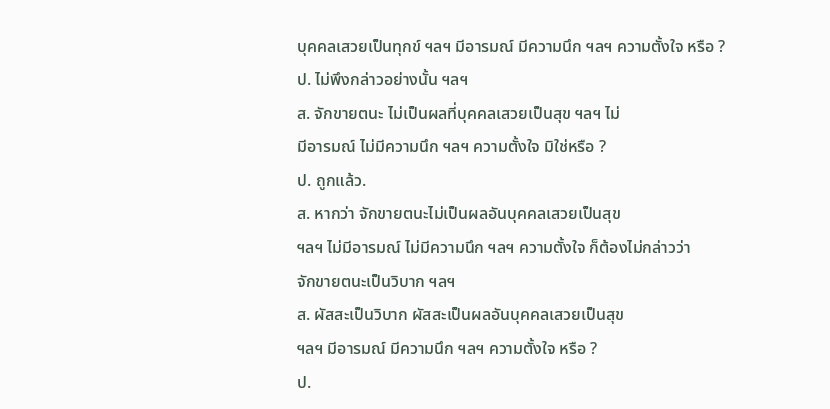บุคคลเสวยเป็นทุกข์ ฯลฯ มีอารมณ์ มีความนึก ฯลฯ ความตั้งใจ หรือ ?
ป. ไม่พึงกล่าวอย่างนั้น ฯลฯ
ส. จักขายตนะ ไม่เป็นผลที่บุคคลเสวยเป็นสุข ฯลฯ ไม่
มีอารมณ์ ไม่มีความนึก ฯลฯ ความตั้งใจ มิใช่หรือ ?
ป. ถูกแล้ว.
ส. หากว่า จักขายตนะไม่เป็นผลอันบุคคลเสวยเป็นสุข
ฯลฯ ไม่มีอารมณ์ ไม่มีความนึก ฯลฯ ความตั้งใจ ก็ต้องไม่กล่าวว่า
จักขายตนะเป็นวิบาก ฯลฯ
ส. ผัสสะเป็นวิบาก ผัสสะเป็นผลอันบุคคลเสวยเป็นสุข
ฯลฯ มีอารมณ์ มีความนึก ฯลฯ ความตั้งใจ หรือ ?
ป.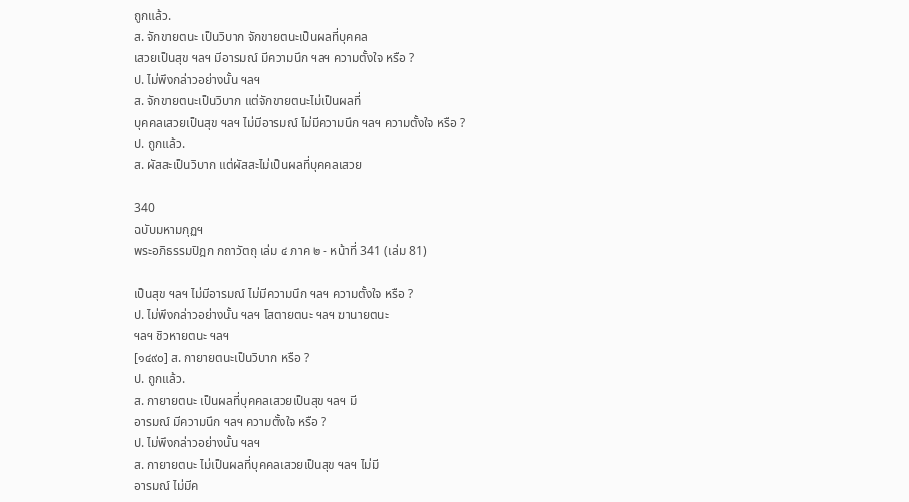ถูกแล้ว.
ส. จักขายตนะ เป็นวิบาก จักขายตนะเป็นผลที่บุคคล
เสวยเป็นสุข ฯลฯ มีอารมณ์ มีความนึก ฯลฯ ความตั้งใจ หรือ ?
ป. ไม่พึงกล่าวอย่างนั้น ฯลฯ
ส. จักขายตนะเป็นวิบาก แต่จักขายตนะไม่เป็นผลที่
บุคคลเสวยเป็นสุข ฯลฯ ไม่มีอารมณ์ ไม่มีความนึก ฯลฯ ความตั้งใจ หรือ ?
ป. ถูกแล้ว.
ส. ผัสสะเป็นวิบาก แต่ผัสสะไม่เป็นผลที่บุคคลเสวย

340
ฉบับมหามกุฏฯ
พระอภิธรรมปิฎก กถาวัตถุ เล่ม ๔ ภาค ๒ - หน้าที่ 341 (เล่ม 81)

เป็นสุข ฯลฯ ไม่มีอารมณ์ ไม่มีความนึก ฯลฯ ความตั้งใจ หรือ ?
ป. ไม่พึงกล่าวอย่างนั้น ฯลฯ โสตายตนะ ฯลฯ ฆานายตนะ
ฯลฯ ชิวหายตนะ ฯลฯ
[๑๔๙๐] ส. กายายตนะเป็นวิบาก หรือ ?
ป. ถูกแล้ว.
ส. กายายตนะ เป็นผลที่บุคคลเสวยเป็นสุข ฯลฯ มี
อารมณ์ มีความนึก ฯลฯ ความตั้งใจ หรือ ?
ป. ไม่พึงกล่าวอย่างนั้น ฯลฯ
ส. กายายตนะ ไม่เป็นผลที่บุคคลเสวยเป็นสุข ฯลฯ ไม่มี
อารมณ์ ไม่มีค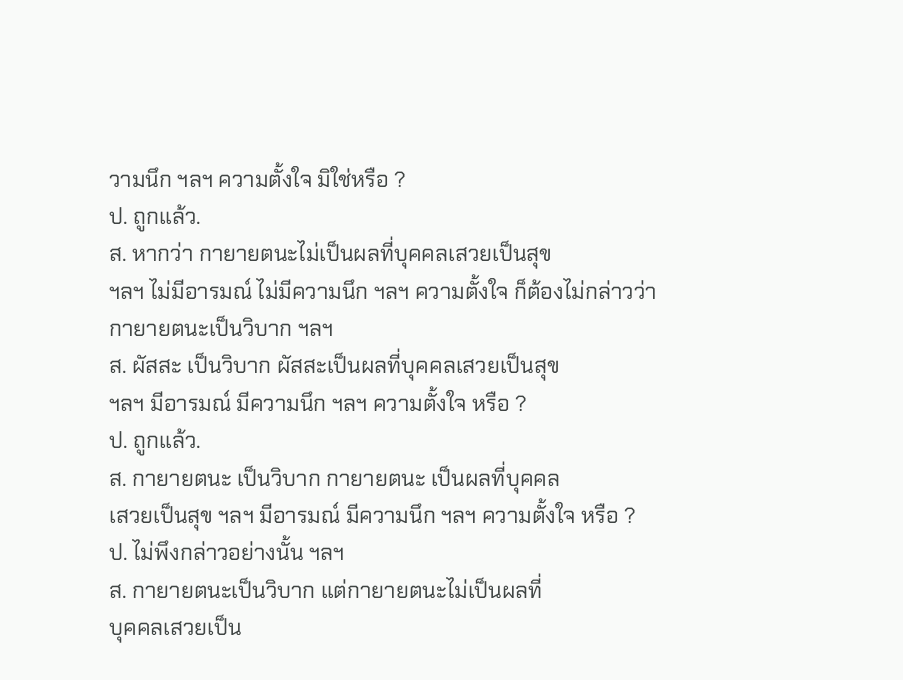วามนึก ฯลฯ ความตั้งใจ มิใช่หรือ ?
ป. ถูกแล้ว.
ส. หากว่า กายายตนะไม่เป็นผลที่บุคคลเสวยเป็นสุข
ฯลฯ ไม่มีอารมณ์ ไม่มีความนึก ฯลฯ ความตั้งใจ ก็ต้องไม่กล่าวว่า
กายายตนะเป็นวิบาก ฯลฯ
ส. ผัสสะ เป็นวิบาก ผัสสะเป็นผลที่บุคคลเสวยเป็นสุข
ฯลฯ มีอารมณ์ มีความนึก ฯลฯ ความตั้งใจ หรือ ?
ป. ถูกแล้ว.
ส. กายายตนะ เป็นวิบาก กายายตนะ เป็นผลที่บุคคล
เสวยเป็นสุข ฯลฯ มีอารมณ์ มีความนึก ฯลฯ ความตั้งใจ หรือ ?
ป. ไม่พึงกล่าวอย่างนั้น ฯลฯ
ส. กายายตนะเป็นวิบาก แต่กายายตนะไม่เป็นผลที่
บุคคลเสวยเป็น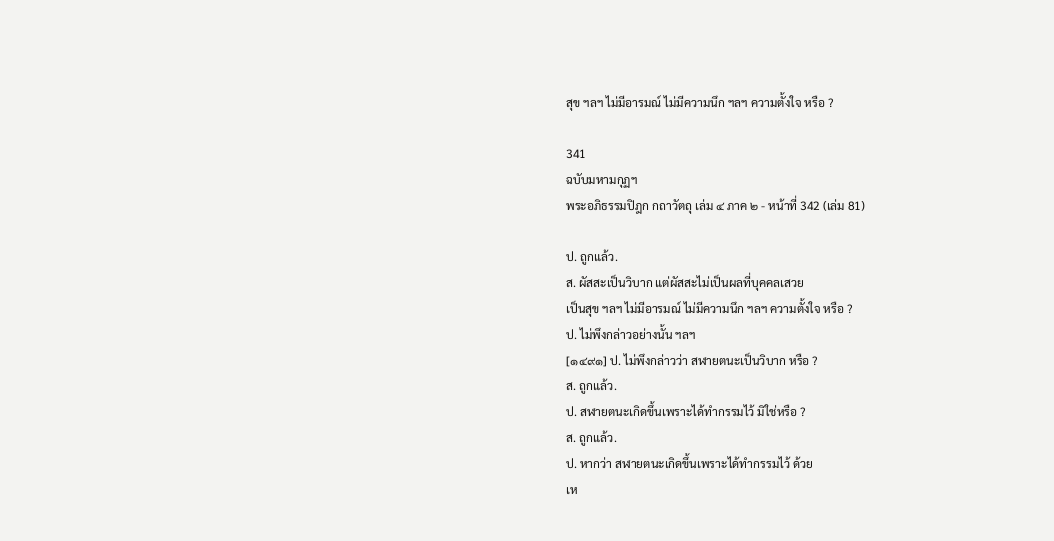สุข ฯลฯ ไม่มีอารมณ์ ไม่มีความนึก ฯลฯ ความตั้งใจ หรือ ?

341
ฉบับมหามกุฏฯ
พระอภิธรรมปิฎก กถาวัตถุ เล่ม ๔ ภาค ๒ - หน้าที่ 342 (เล่ม 81)

ป. ถูกแล้ว.
ส. ผัสสะเป็นวิบาก แต่ผัสสะไม่เป็นผลที่บุคคลเสวย
เป็นสุข ฯลฯ ไม่มีอารมณ์ ไม่มีความนึก ฯลฯ ความตั้งใจ หรือ ?
ป. ไม่พึงกล่าวอย่างนั้น ฯลฯ
[๑๔๙๑] ป. ไม่พึงกล่าวว่า สฬายตนะเป็นวิบาก หรือ ?
ส. ถูกแล้ว.
ป. สฬายตนะเกิดขึ้นเพราะได้ทำกรรมไว้ มิใช่หรือ ?
ส. ถูกแล้ว.
ป. หากว่า สฬายตนะเกิดขึ้นเพราะได้ทำกรรมไว้ ด้วย
เห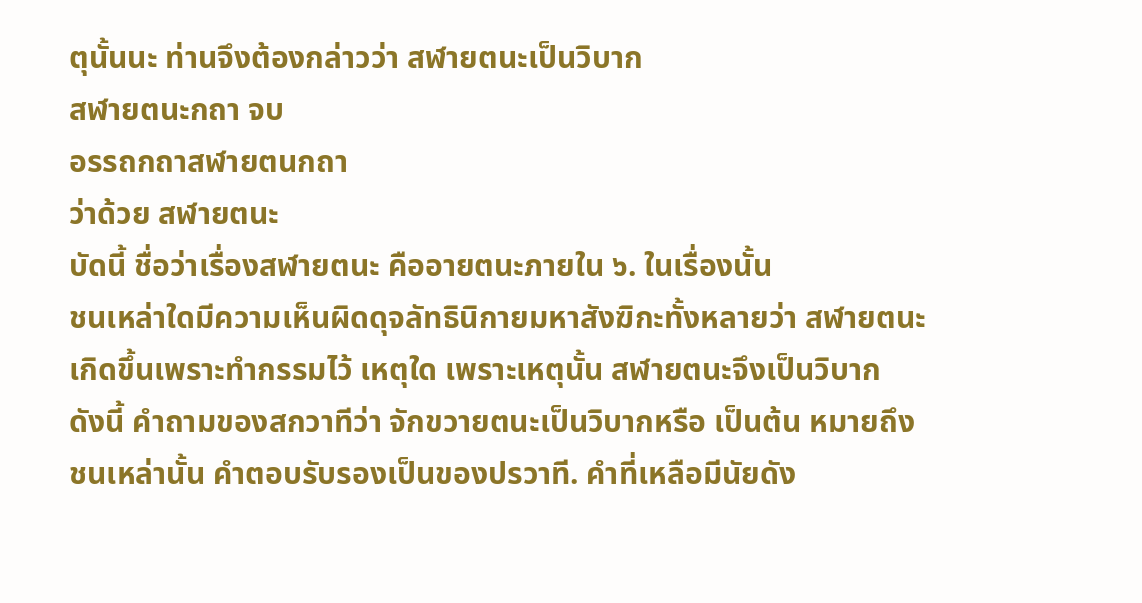ตุนั้นนะ ท่านจึงต้องกล่าวว่า สฬายตนะเป็นวิบาก
สฬายตนะกถา จบ
อรรถกถาสฬายตนกถา
ว่าด้วย สฬายตนะ
บัดนี้ ชื่อว่าเรื่องสฬายตนะ คืออายตนะภายใน ๖. ในเรื่องนั้น
ชนเหล่าใดมีความเห็นผิดดุจลัทธินิกายมหาสังฆิกะทั้งหลายว่า สฬายตนะ
เกิดขึ้นเพราะทำกรรมไว้ เหตุใด เพราะเหตุนั้น สฬายตนะจึงเป็นวิบาก
ดังนี้ คำถามของสกวาทีว่า จักขวายตนะเป็นวิบากหรือ เป็นต้น หมายถึง
ชนเหล่านั้น คำตอบรับรองเป็นของปรวาที. คำที่เหลือมีนัยดัง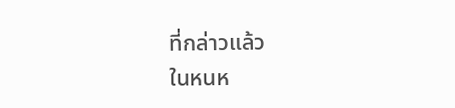ที่กล่าวแล้ว
ในหนห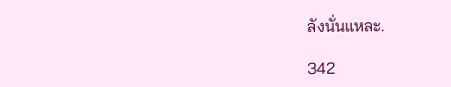ลังนั่นแหละ.

342